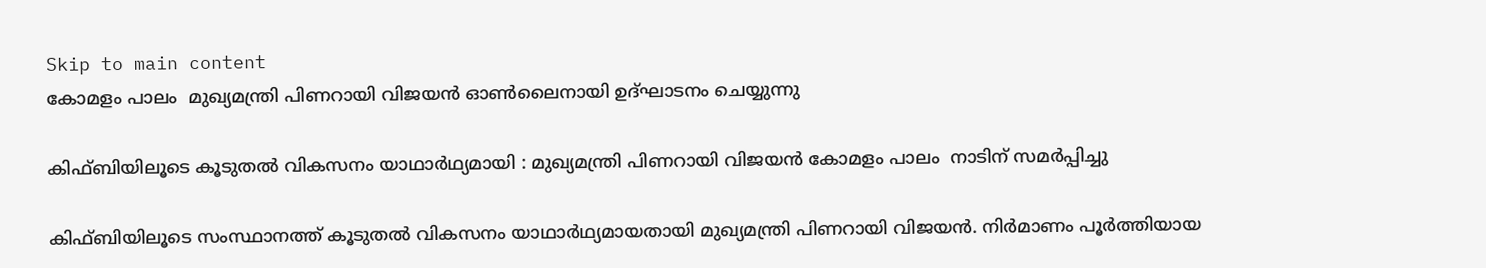Skip to main content
കോമളം പാലം  മുഖ്യമന്ത്രി പിണറായി വിജയന്‍ ഓണ്‍ലൈനായി ഉദ്ഘാടനം ചെയ്യുന്നു

കിഫ്ബിയിലൂടെ കൂടുതല്‍ വികസനം യാഥാര്‍ഥ്യമായി : മുഖ്യമന്ത്രി പിണറായി വിജയന്‍ കോമളം പാലം  നാടിന് സമര്‍പ്പിച്ചു

കിഫ്ബിയിലൂടെ സംസ്ഥാനത്ത് കൂടുതല്‍ വികസനം യാഥാര്‍ഥ്യമായതായി മുഖ്യമന്ത്രി പിണറായി വിജയന്‍. നിര്‍മാണം പൂര്‍ത്തിയായ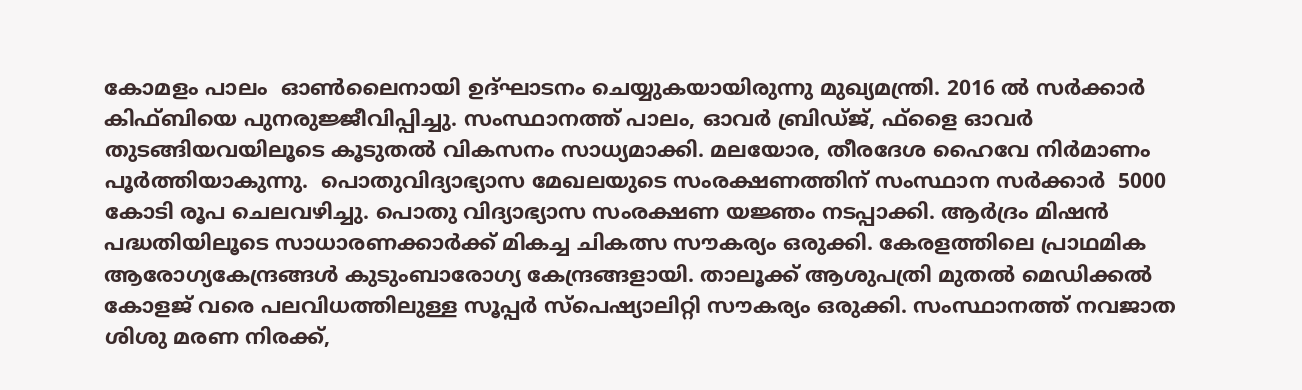കോമളം പാലം  ഓണ്‍ലൈനായി ഉദ്ഘാടനം ചെയ്യുകയായിരുന്നു മുഖ്യമന്ത്രി. 2016 ല്‍ സര്‍ക്കാര്‍ കിഫ്ബിയെ പുനരുജ്ജീവിപ്പിച്ചു. സംസ്ഥാനത്ത് പാലം, ഓവര്‍ ബ്രിഡ്ജ്, ഫ്‌ളൈ ഓവര്‍ തുടങ്ങിയവയിലൂടെ കൂടുതല്‍ വികസനം സാധ്യമാക്കി. മലയോര, തീരദേശ ഹൈവേ നിര്‍മാണം പൂര്‍ത്തിയാകുന്നു.  പൊതുവിദ്യാഭ്യാസ മേഖലയുടെ സംരക്ഷണത്തിന് സംസ്ഥാന സര്‍ക്കാര്‍  5000 കോടി രൂപ ചെലവഴിച്ചു. പൊതു വിദ്യാഭ്യാസ സംരക്ഷണ യജ്ഞം നടപ്പാക്കി. ആര്‍ദ്രം മിഷന്‍ പദ്ധതിയിലൂടെ സാധാരണക്കാര്‍ക്ക് മികച്ച ചികത്സ സൗകര്യം ഒരുക്കി. കേരളത്തിലെ പ്രാഥമിക ആരോഗ്യകേന്ദ്രങ്ങള്‍ കുടുംബാരോഗ്യ കേന്ദ്രങ്ങളായി. താലൂക്ക് ആശുപത്രി മുതല്‍ മെഡിക്കല്‍ കോളജ് വരെ പലവിധത്തിലുള്ള സൂപ്പര്‍ സ്‌പെഷ്യാലിറ്റി സൗകര്യം ഒരുക്കി. സംസ്ഥാനത്ത് നവജാത ശിശു മരണ നിരക്ക്,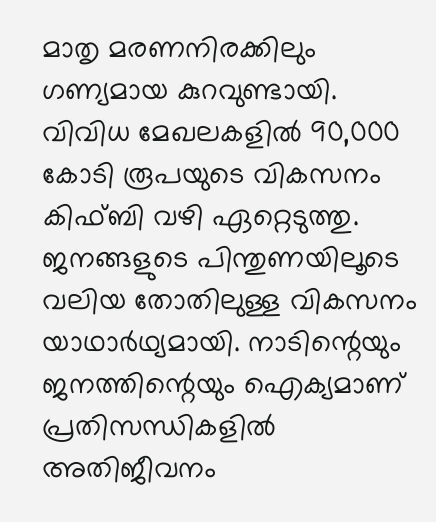മാതൃ മരണനിരക്കിലും ഗണ്യമായ കുറവുണ്ടായി. വിവിധ മേഖലകളില്‍ 90,000 കോടി രൂപയുടെ വികസനം  കിഫ്ബി വഴി ഏറ്റെടുത്തു. ജനങ്ങളുടെ പിന്തുണയിലൂടെ വലിയ തോതിലുള്ള വികസനം യാഥാര്‍ഥ്യമായി. നാടിന്റെയും ജനത്തിന്റെയും ഐക്യമാണ് പ്രതിസന്ധികളില്‍ അതിജീവനം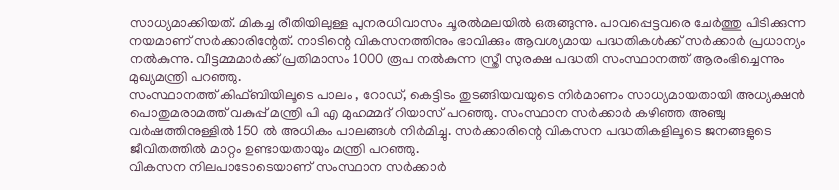സാധ്യമാക്കിയത്. മികച്ച രീതിയിലുള്ള പുനരധിവാസം ചൂരല്‍മലയില്‍ ഒരുങ്ങുന്നു. പാവപ്പെട്ടവരെ ചേര്‍ത്തു പിടിക്കുന്ന നയമാണ് സര്‍ക്കാരിന്റേത്. നാടിന്റെ വികസനത്തിനും ഭാവിക്കും ആവശ്യമായ പദ്ധതികള്‍ക്ക് സര്‍ക്കാര്‍ പ്രധാന്യം നല്‍കുന്നു. വീട്ടമ്മമാര്‍ക്ക് പ്രതിമാസം 1000 രൂപ നല്‍കുന്ന സ്ത്രീ സുരക്ഷ പദ്ധതി സംസ്ഥാനത്ത് ആരംഭിച്ചെന്നും മുഖ്യമന്ത്രി പറഞ്ഞു.
സംസ്ഥാനത്ത് കിഫ്ബിയിലൂടെ പാലം , റോഡ്, കെട്ടിടം തുടങ്ങിയവയുടെ നിര്‍മാണം സാധ്യമായതായി അധ്യക്ഷന്‍ പൊതുമരാമത്ത് വകുപ്പ് മന്ത്രി പി എ മുഹമ്മദ് റിയാസ് പറഞ്ഞു. സംസ്ഥാന സര്‍ക്കാര്‍ കഴിഞ്ഞ അഞ്ചു വര്‍ഷത്തിനുള്ളില്‍ 150 ല്‍ അധികം പാലങ്ങള്‍ നിര്‍മിച്ചു. സര്‍ക്കാരിന്റെ വികസന പദ്ധതികളിലൂടെ ജനങ്ങളുടെ ജീവിതത്തില്‍ മാറ്റം ഉണ്ടായതായും മന്ത്രി പറഞ്ഞു.
വികസന നിലപാടോടെയാണ് സംസ്ഥാന സര്‍ക്കാര്‍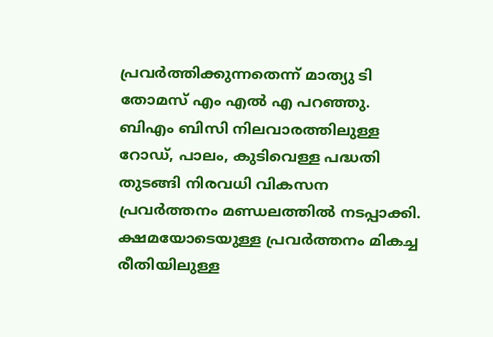പ്രവര്‍ത്തിക്കുന്നതെന്ന് മാത്യു ടി തോമസ് എം എല്‍ എ പറഞ്ഞു. ബിഎം ബിസി നിലവാരത്തിലുള്ള റോഡ്, പാലം, കുടിവെള്ള പദ്ധതി തുടങ്ങി നിരവധി വികസന പ്രവര്‍ത്തനം മണ്ഡലത്തില്‍ നടപ്പാക്കി. ക്ഷമയോടെയുള്ള പ്രവര്‍ത്തനം മികച്ച രീതിയിലുള്ള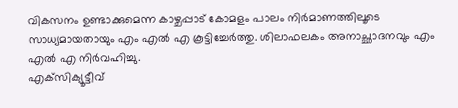വികസനം ഉണ്ടാക്കുമെന്ന കാഴ്ചപ്പാട് കോമളം പാലം നിര്‍മാണത്തിലൂടെ സാധ്യമായതായും എം എല്‍ എ കൂട്ടിച്ചേര്‍ത്തു. ശിലാഫലകം അനാച്ഛാദനവും എം എല്‍ എ നിര്‍വഹിച്ചു.
എക്‌സിക്യൂട്ടീവ്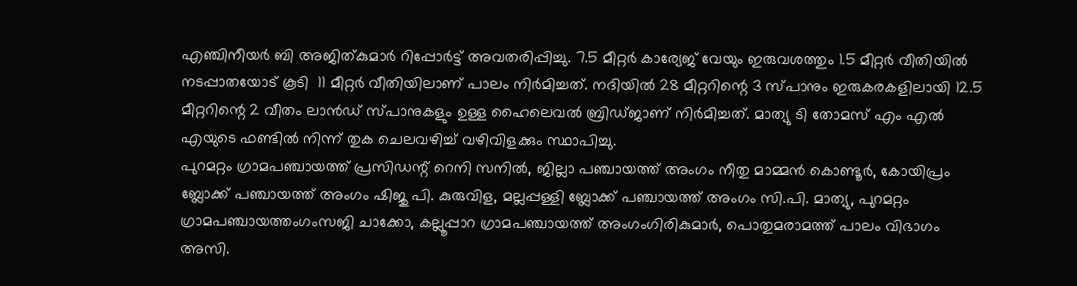എഞ്ചിനീയര്‍ ബി അജിത്കുമാര്‍ റിപ്പോര്‍ട്ട് അവതരിപ്പിച്ചു. 7.5 മീറ്റര്‍ കാര്യേജ് വേയും ഇരുവശത്തും 1.5 മീറ്റര്‍ വീതിയില്‍ നടപ്പാതയോട് കൂടി  11 മീറ്റര്‍ വീതിയിലാണ് പാലം നിര്‍മിച്ചത്. നദിയില്‍ 28 മീറ്ററിന്റെ 3 സ്പാനും ഇരുകരകളിലായി 12.5 മീറ്ററിന്റെ 2 വീതം ലാന്‍ഡ് സ്പാനുകളും ഉള്ള ഹൈലെവല്‍ ബ്രിഡ്ജാണ് നിര്‍മിച്ചത്. മാത്യു ടി തോമസ് എം എല്‍ എയുടെ ഫണ്ടില്‍ നിന്ന് തുക ചെലവഴിച്ച് വഴിവിളക്കും സ്ഥാപിച്ചു.
പുറമറ്റം ഗ്രാമപഞ്ചായത്ത് പ്രസിഡന്റ് റെനി സനില്‍, ജില്ലാ പഞ്ചായത്ത് അംഗം നീതു മാമ്മന്‍ കൊണ്ടൂര്‍, കോയിപ്രം ബ്ലോക്ക് പഞ്ചായത്ത് അംഗം ഷിജു പി. കുരുവിള, മല്ലപ്പള്ളി ബ്ലോക്ക് പഞ്ചായത്ത് അംഗം സി.പി. മാത്യു, പുറമറ്റം ഗ്രാമപഞ്ചായത്തംഗംസജി ചാക്കോ, കല്ലൂപ്പാറ ഗ്രാമപഞ്ചായത്ത് അംഗംഗിരികുമാര്‍, പൊതുമരാമത്ത് പാലം വിഭാഗം അസി.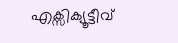എക്സിക്യൂട്ടീവ്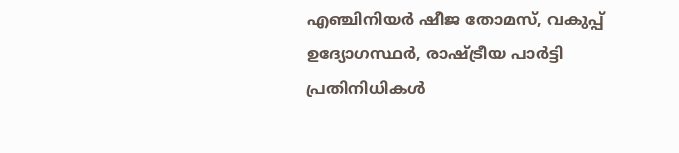എഞ്ചിനിയര്‍ ഷീജ തോമസ്, വകുപ്പ് ഉദ്യോഗസ്ഥര്‍, രാഷ്ട്രീയ പാര്‍ട്ടി പ്രതിനിധികള്‍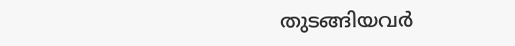തുടങ്ങിയവര്‍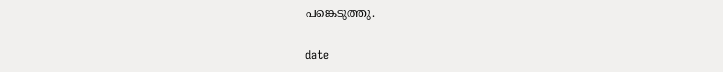പങ്കെടുത്തു.


date